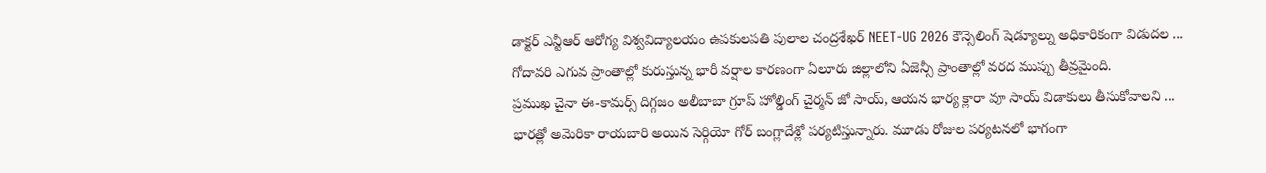డాక్టర్ ఎన్టీఆర్ ఆరోగ్య విశ్వవిద్యాలయం ఉపకులపతి పులాల చంద్రశేఖర్ NEET-UG 2026 కౌన్సెలింగ్ షెడ్యూల్ను అధికారికంగా విడుదల ...
గోదావరి ఎగువ ప్రాంతాల్లో కురుస్తున్న భారీ వర్షాల కారణంగా ఏలూరు జిల్లాలోని ఏజెన్సీ ప్రాంతాల్లో వరద ముప్పు తీవ్రమైంది.
ప్రముఖ చైనా ఈ-కామర్స్ దిగ్గజం అలీబాబా గ్రూప్ హోల్డింగ్ చైర్మన్ జో సాయ్, ఆయన భార్య క్లారా వూ సాయ్ విడాకులు తీసుకోవాలని ...
భారత్లో అమెరికా రాయబారి అయిన సెర్గియో గోర్ బంగ్లాదేశ్లో పర్యటిస్తున్నారు. మూడు రోజుల పర్యటనలో భాగంగా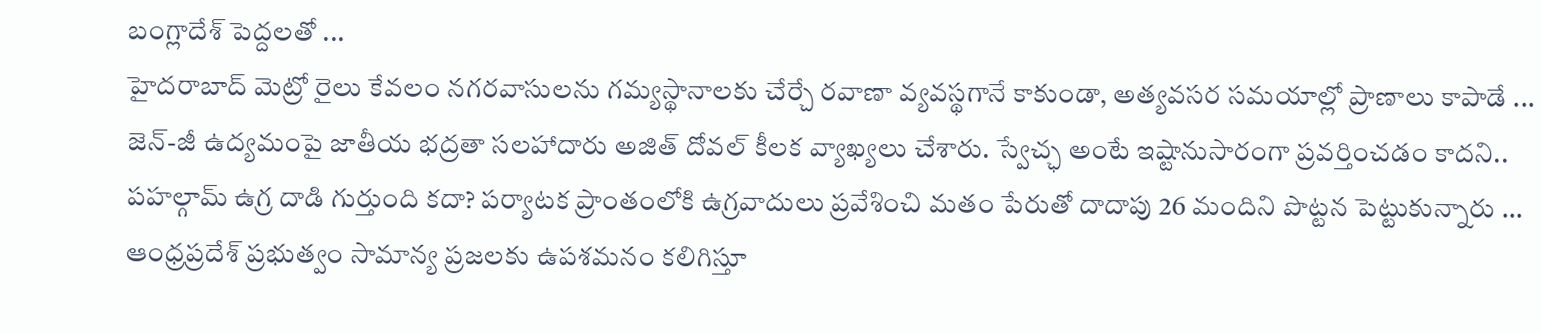బంగ్లాదేశ్ పెద్దలతో ...
హైదరాబాద్ మెట్రో రైలు కేవలం నగరవాసులను గమ్యస్థానాలకు చేర్చే రవాణా వ్యవస్థగానే కాకుండా, అత్యవసర సమయాల్లో ప్రాణాలు కాపాడే ...
జెన్-జీ ఉద్యమంపై జాతీయ భద్రతా సలహాదారు అజిత్ దోవల్ కీలక వ్యాఖ్యలు చేశారు. స్వేచ్ఛ అంటే ఇష్టానుసారంగా ప్రవర్తించడం కాదని..
పహల్గామ్ ఉగ్ర దాడి గుర్తుంది కదా? పర్యాటక ప్రాంతంలోకి ఉగ్రవాదులు ప్రవేశించి మతం పేరుతో దాదాపు 26 మందిని పొట్టన పెట్టుకున్నారు ...
ఆంధ్రప్రదేశ్ ప్రభుత్వం సామాన్య ప్రజలకు ఉపశమనం కలిగిస్తూ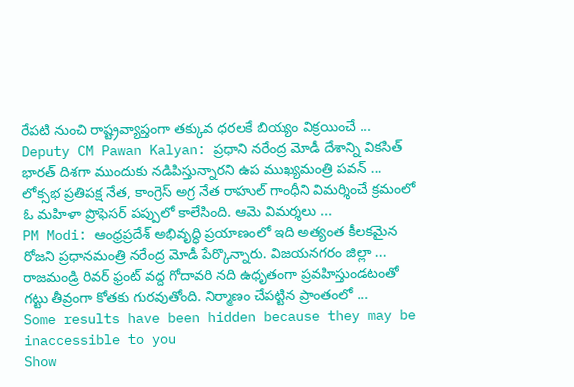రేపటి నుంచి రాష్ట్రవ్యాప్తంగా తక్కువ ధరలకే బియ్యం విక్రయించే ...
Deputy CM Pawan Kalyan: ప్రధాని నరేంద్ర మోడీ దేశాన్ని వికసిత్ భారత్ దిశగా ముందుకు నడిపిస్తున్నారని ఉప ముఖ్యమంత్రి పవన్ ...
లోక్సభ ప్రతిపక్ష నేత, కాంగ్రెస్ అగ్ర నేత రాహుల్ గాంధీని విమర్శించే క్రమంలో ఓ మహిళా ప్రొఫెసర్ పప్పులో కాలేసింది. ఆమె విమర్శలు ...
PM Modi: ఆంధ్రప్రదేశ్ అభివృద్ధి ప్రయాణంలో ఇది అత్యంత కీలకమైన రోజని ప్రధానమంత్రి నరేంద్ర మోడీ పేర్కొన్నారు. విజయనగరం జిల్లా ...
రాజమండ్రి రివర్ ఫ్రంట్ వద్ద గోదావరి నది ఉధృతంగా ప్రవహిస్తుండటంతో గట్టు తీవ్రంగా కోతకు గురవుతోంది. నిర్మాణం చేపట్టిన ప్రాంతంలో ...
Some results have been hidden because they may be inaccessible to you
Show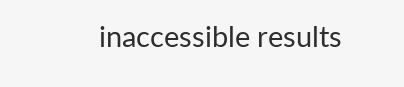inaccessible results